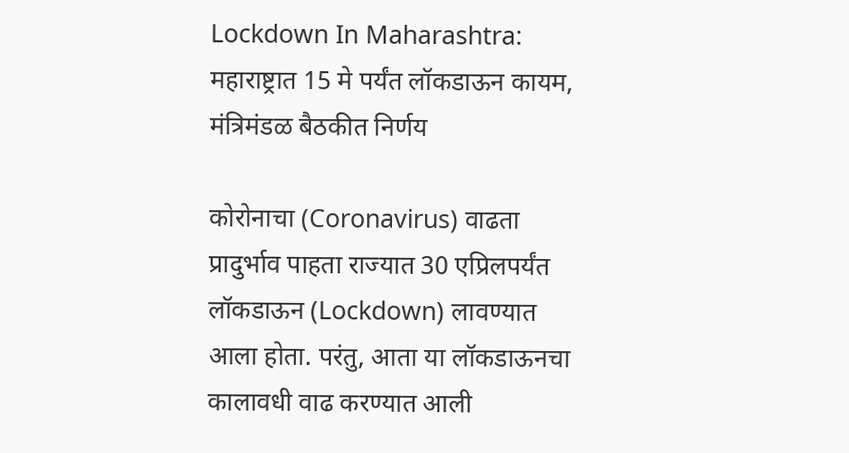Lockdown In Maharashtra: महाराष्ट्रात 15 मे पर्यंत लॉकडाऊन कायम, मंत्रिमंडळ बैठकीत निर्णय

कोरोनाचा (Coronavirus) वाढता प्रादुर्भाव पाहता राज्यात 30 एप्रिलपर्यंत लॉकडाऊन (Lockdown) लावण्यात आला होता. परंतु, आता या लॉकडाऊनचा कालावधी वाढ करण्यात आली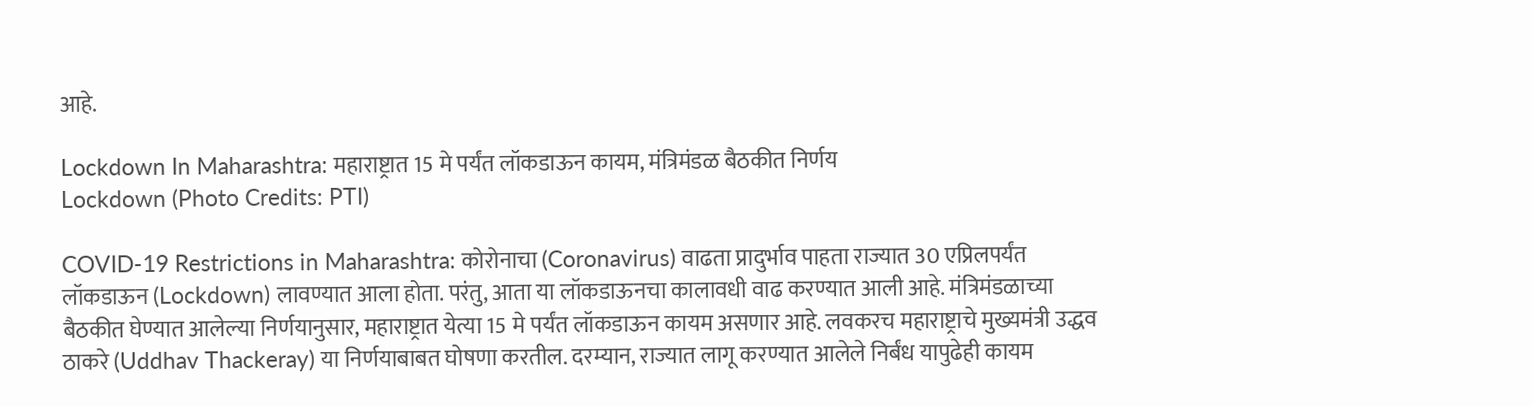आहे.

Lockdown In Maharashtra: महाराष्ट्रात 15 मे पर्यंत लॉकडाऊन कायम, मंत्रिमंडळ बैठकीत निर्णय
Lockdown (Photo Credits: PTI)

COVID-19 Restrictions in Maharashtra: कोरोनाचा (Coronavirus) वाढता प्रादुर्भाव पाहता राज्यात 30 एप्रिलपर्यंत लॉकडाऊन (Lockdown) लावण्यात आला होता. परंतु, आता या लॉकडाऊनचा कालावधी वाढ करण्यात आली आहे. मंत्रिमंडळाच्या बैठकीत घेण्यात आलेल्या निर्णयानुसार, महाराष्ट्रात येत्या 15 मे पर्यंत लॉकडाऊन कायम असणार आहे. लवकरच महाराष्ट्राचे मुख्यमंत्री उद्धव ठाकरे (Uddhav Thackeray) या निर्णयाबाबत घोषणा करतील. दरम्यान, राज्यात लागू करण्यात आलेले निर्बंध यापुढेही कायम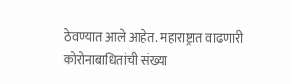ठेवण्यात आले आहेत. महाराष्ट्रात वाढणारी कोरोनाबाधितांची संख्या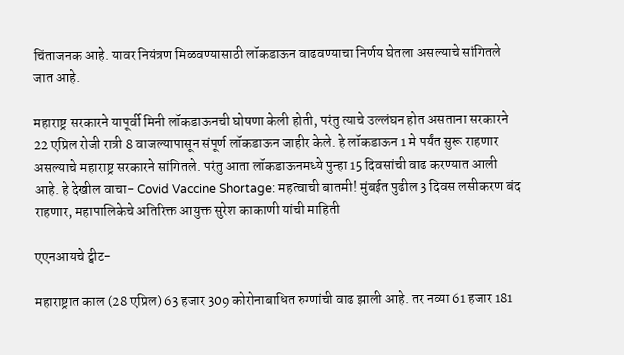चिंताजनक आहे. यावर नियंत्रण मिळवण्यासाठी लॉकडाऊन वाढवण्याचा निर्णय घेतला असल्याचे सांगितले जात आहे.

महाराष्ट्र सरकारने यापूर्वी मिनी लॉकडाऊनची घोषणा केली होती, परंतु त्याचे उल्लंघन होत असताना सरकारने 22 एप्रिल रोजी रात्री 8 वाजल्यापासून संपूर्ण लॉकडाऊन जाहीर केले. हे लॉकडाऊन 1 मे पर्यंत सुरू राहणार असल्याचे महाराष्ट्र सरकारने सांगितले. परंतु आता लॉकडाऊनमध्ये पुन्हा 15 दिवसांची वाढ करण्यात आली आहे. हे देखील वाचा- Covid Vaccine Shortage: महत्वाची बातमी! मुंबईत पुढील 3 दिवस लसीकरण बंद राहणार, महापालिकेचे अतिरिक्त आयुक्त सुरेश काकाणी यांची माहिती

एएनआयचे ट्वीट-

महाराष्ट्रात काल (28 एप्रिल) 63 हजार 309 कोरोनाबाधित रुग्णांची वाढ झाली आहे. तर नव्या 61 हजार 181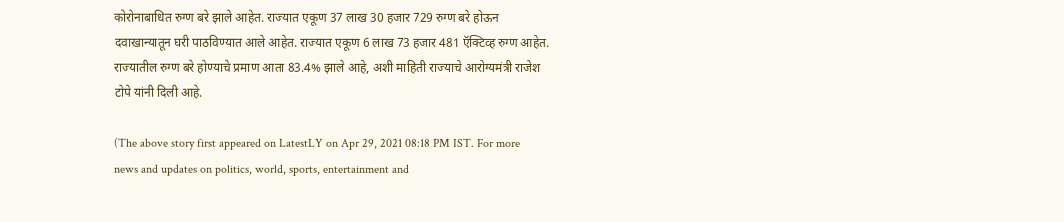कोरोनाबाधित रुग्ण बरे झाले आहेत. राज्यात एकूण 37 लाख 30 हजार 729 रुग्ण बरे होऊन दवाखान्यातून घरी पाठविण्यात आले आहेत. राज्यात एकूण 6 लाख 73 हजार 481 ऍक्टिव्ह रुग्ण आहेत. राज्यातील रुग्ण बरे होण्याचे प्रमाण आता 83.4% झाले आहे, अशी माहिती राज्याचे आरोग्यमंत्री राजेश टोपे यांनी दिली आहे.

(The above story first appeared on LatestLY on Apr 29, 2021 08:18 PM IST. For more news and updates on politics, world, sports, entertainment and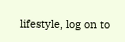lifestyle, log on to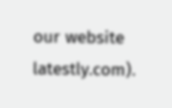our website latestly.com).